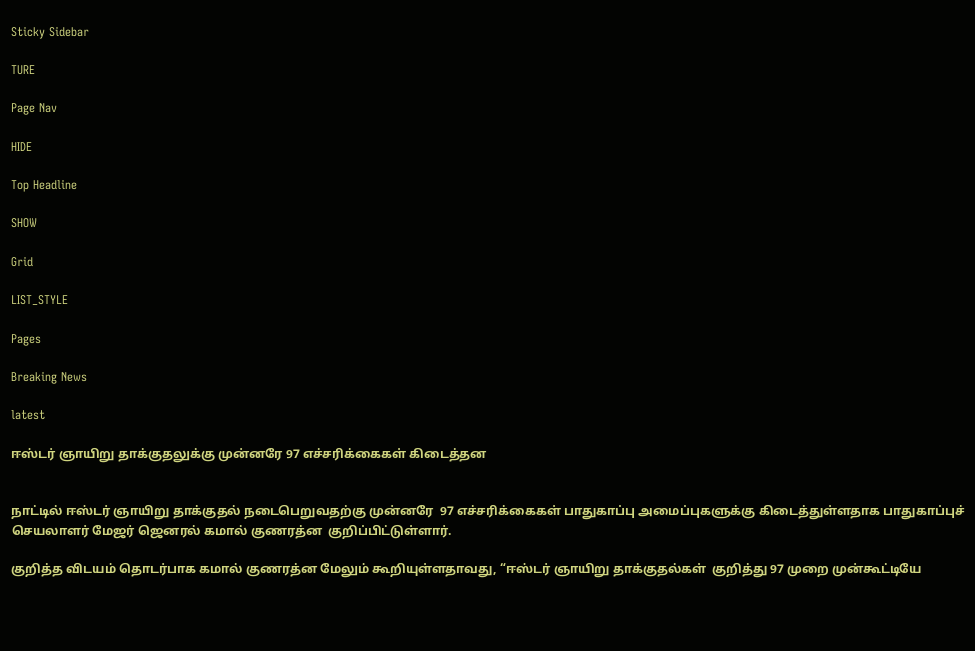Sticky Sidebar

TURE

Page Nav

HIDE

Top Headline

SHOW

Grid

LIST_STYLE

Pages

Breaking News

latest

ஈஸ்டர் ஞாயிறு தாக்குதலுக்கு முன்னரே 97 எச்சரிக்கைகள் கிடைத்தன


நாட்டில் ஈஸ்டர் ஞாயிறு தாக்குதல் நடைபெறுவதற்கு முன்னரே  97 எச்சரிக்கைகள் பாதுகாப்பு அமைப்புகளுக்கு கிடைத்துள்ளதாக பாதுகாப்புச் செயலாளர் மேஜர் ஜெனரல் கமால் குணரத்ன  குறிப்பிட்டுள்ளார்.

குறித்த விடயம் தொடர்பாக கமால் குணரத்ன மேலும் கூறியுள்ளதாவது, “ஈஸ்டர் ஞாயிறு தாக்குதல்கள்  குறித்து 97 முறை முன்கூட்டியே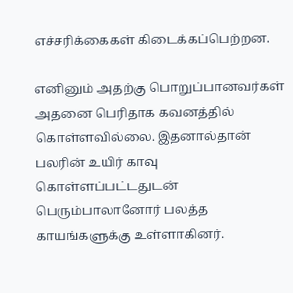எச்சரிக்கைகள் கிடைக்கப்பெற்றன.

எனினும் அதற்கு பொறுப்பானவர்கள் அதனை பெரிதாக கவனத்தில் கொள்ளவில்லை. இதனால்தான் பலரின் உயிர் காவு கொள்ளப்பட்டதுடன் பெரும்பாலானோர் பலத்த காயங்களுக்கு உள்ளாகினர்.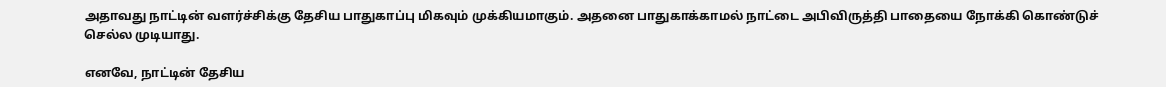அதாவது நாட்டின் வளர்ச்சிக்கு தேசிய பாதுகாப்பு மிகவும் முக்கியமாகும். அதனை பாதுகாக்காமல் நாட்டை அபிவிருத்தி பாதையை நோக்கி கொண்டுச் செல்ல முடியாது.

எனவே, நாட்டின் தேசிய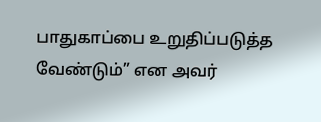பாதுகாப்பை உறுதிப்படுத்த வேண்டும்” என அவர்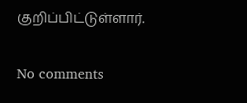குறிப்பிட்டுள்ளார்.

No comments